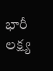భారీ లక్ష్య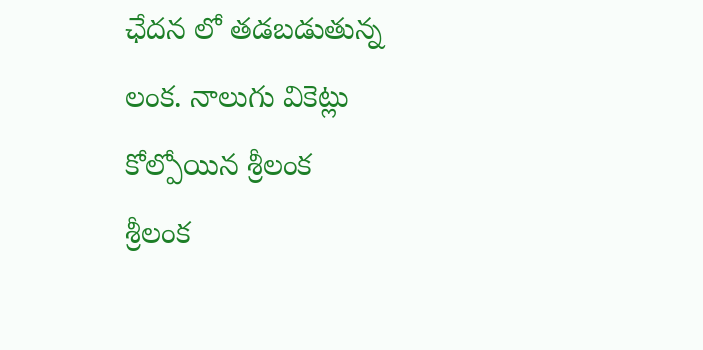ఛేదన లో తడబడుతున్న లంక. నాలుగు వికెట్లు కోల్పోయిన శ్రీలంక
శ్రీలంక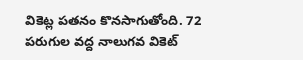వికెట్ల పతనం కొనసాగుతోంది. 72 పరుగుల వద్ద నాలుగవ వికెట్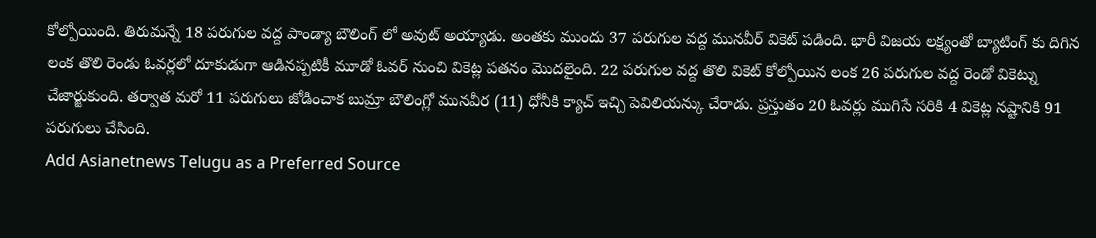కోల్పోయింది. తిరుమన్నే 18 పరుగుల వద్ద పాండ్యా బౌలింగ్ లో అవుట్ అయ్యాడు. అంతకు ముందు 37 పరుగుల వద్ద మునవీర్ వికెట్ పడింది. భారీ విజయ లక్ష్యంతో బ్యాటింగ్ కు దిగిన లంక తొలి రెండు ఓవర్లలో దూకుడుగా ఆడినప్పటికీ మూడో ఓవర్ నుంచి వికెట్ల పతనం మొదలైంది. 22 పరుగుల వద్ద తొలి వికెట్ కోల్పోయిన లంక 26 పరుగుల వద్ద రెండో వికెట్ను చేజార్జుకుంది. తర్వాత మరో 11 పరుగులు జోడించాక బుమ్రా బౌలింగ్లో మునవీర (11) ధోనీకి క్యాచ్ ఇచ్చి పెవిలియన్కు చేరాడు. ప్రస్తుతం 20 ఓవర్లు ముగిసే సరికి 4 వికెట్ల నష్టానికి 91 పరుగులు చేసింది.
Add Asianetnews Telugu as a Preferred Source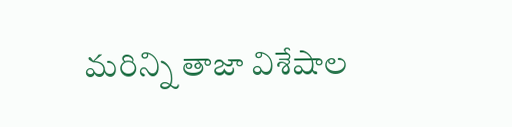మరిన్ని తాజా విశేషాల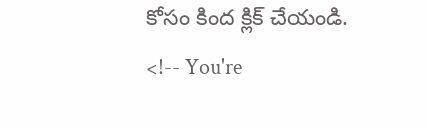కోసం కింద క్లిక్ చేయండి.
<!-- You're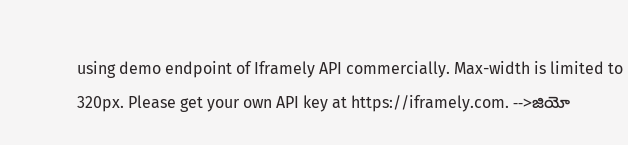using demo endpoint of Iframely API commercially. Max-width is limited to 320px. Please get your own API key at https://iframely.com. -->జియో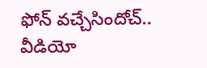ఫోన్ వచ్చేసిందోచ్.. వీడియో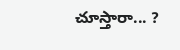చూస్తారా... ?